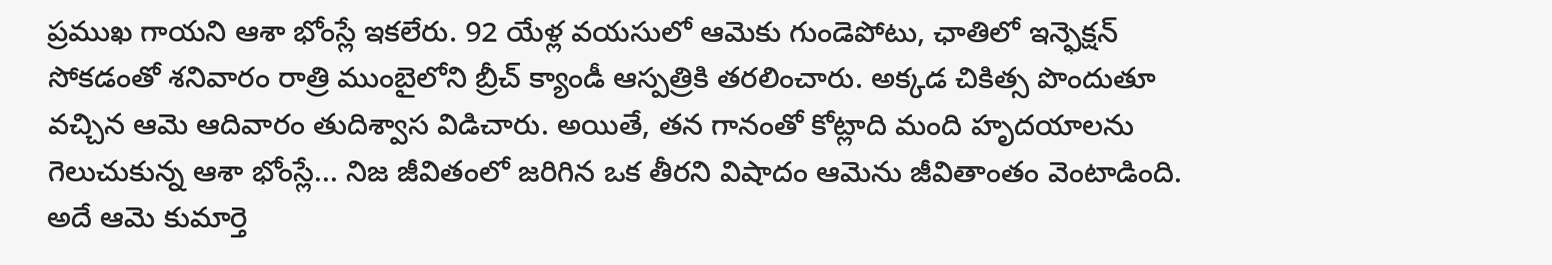ప్రముఖ గాయని ఆశా భోంస్లే ఇకలేరు. 92 యేళ్ల వయసులో ఆమెకు గుండెపోటు, ఛాతిలో ఇన్ఫెక్షన్ సోకడంతో శనివారం రాత్రి ముంబైలోని బ్రీచ్ క్యాండీ ఆస్పత్రికి తరలించారు. అక్కడ చికిత్స పొందుతూ వచ్చిన ఆమె ఆదివారం తుదిశ్వాస విడిచారు. అయితే, తన గానంతో కోట్లాది మంది హృదయాలను గెలుచుకున్న ఆశా భోంస్లే... నిజ జీవితంలో జరిగిన ఒక తీరని విషాదం ఆమెను జీవితాంతం వెంటాడింది. అదే ఆమె కుమార్తె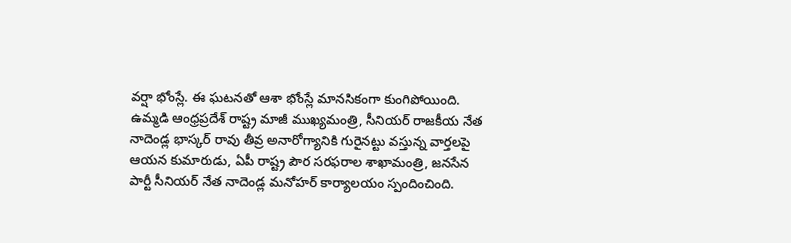వర్షా భోంస్లే. ఈ ఘటనతో ఆశా భోంస్లే మానసికంగా కుంగిపోయింది.
ఉమ్మడి ఆంధ్రప్రదేశ్ రాష్ట్ర మాజీ ముఖ్యమంత్రి, సీనియర్ రాజకీయ నేత నాదెండ్ల భాస్కర్ రావు తీవ్ర అనారోగ్యానికి గురైనట్టు వస్తున్న వార్తలపై ఆయన కుమారుడు, ఏపీ రాష్ట్ర పౌర సరఫరాల శాఖామంత్రి, జనసేన పార్టీ సీనియర్ నేత నాదెండ్ల మనోహర్ కార్యాలయం స్పందించింది.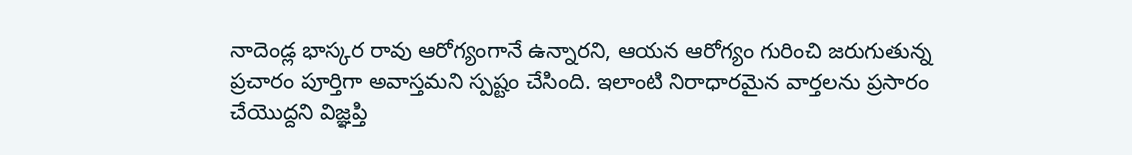నాదెండ్ల భాస్కర రావు ఆరోగ్యంగానే ఉన్నారని, ఆయన ఆరోగ్యం గురించి జరుగుతున్న ప్రచారం పూర్తిగా అవాస్తమని స్పష్టం చేసింది. ఇలాంటి నిరాధారమైన వార్తలను ప్రసారం చేయొద్దని విజ్ఞప్తి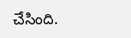చేసింది.